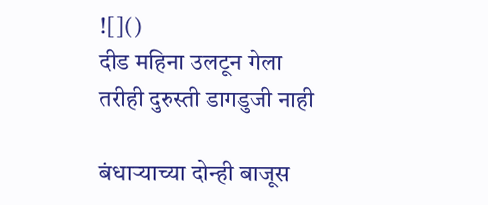![]()
दीड महिना उलटून गेला तरीही दुरुस्ती डागडुजी नाही

बंधाऱ्याच्या दोन्ही बाजूस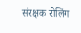संरक्षक रोलिंग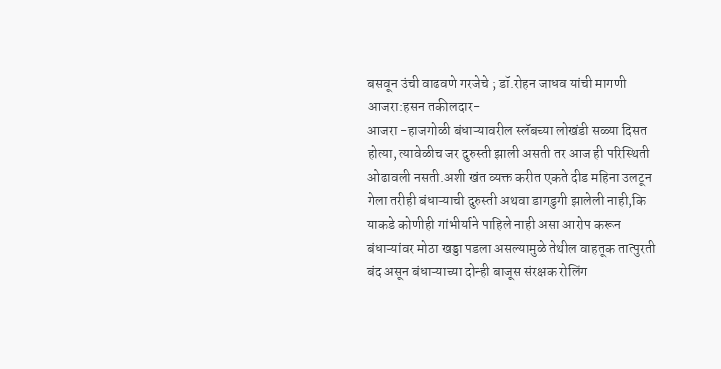बसवून उंची वाढवणे गरजेचे ; डॉ.रोहन जाधव यांची मागणी
आजरा:हसन तकीलदार-
आजरा -हाजगोळी बंधाऱ्यावरील स्लॅबच्या लोखंडी सळ्या दिसत होत्या, त्यावेळीच जर दुरुस्ती झाली असती तर आज ही परिस्थिती ओढावली नसती.अशी खंत व्यक्त करीत एकते दीड महिना उलटून गेला तरीही बंधाऱ्याची दुरुस्ती अथवा डागडुगी झालेली नाही,कि याकडे कोणीही गांभीर्याने पाहिले नाही असा आरोप करून बंधाऱ्यांवर मोठा खड्डा पडला असल्यामुळे तेथील वाहतूक तात्पुरती बंद असून बंधाऱ्याच्या दोन्ही बाजूस संरक्षक रोलिंग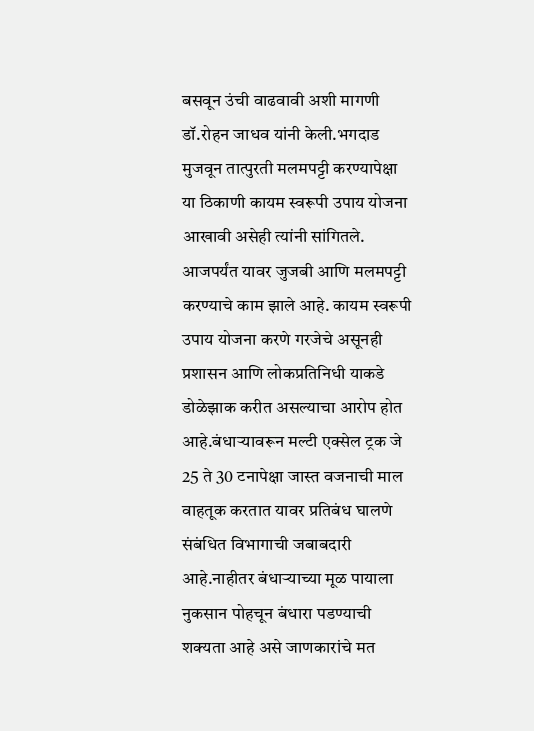बसवून उंची वाढवावी अशी मागणी डॉ.रोहन जाधव यांनी केली.भगदाड मुजवून तात्पुरती मलमपट्टी करण्यापेक्षा या ठिकाणी कायम स्वरूपी उपाय योजना आखावी असेही त्यांनी सांगितले.
आजपर्यंत यावर जुजबी आणि मलमपट्टी करण्याचे काम झाले आहे. कायम स्वरूपी उपाय योजना करणे गरजेचे असूनही प्रशासन आणि लोकप्रतिनिधी याकडे डोळेझाक करीत असल्याचा आरोप होत आहे.बंधाऱ्यावरून मल्टी एक्सेल ट्रक जे 25 ते 30 टनापेक्षा जास्त वजनाची माल वाहतूक करतात यावर प्रतिबंध घालणे संबंधित विभागाची जबाबदारी आहे.नाहीतर बंधाऱ्याच्या मूळ पायाला नुकसान पोहचून बंधारा पडण्याची शक्यता आहे असे जाणकारांचे मत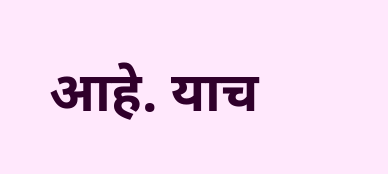आहे. याच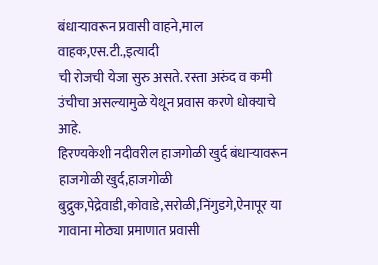बंधाऱ्यावरून प्रवासी वाहने,माल वाहक,एस.टी.,इत्यादी
ची रोजची येजा सुरु असते. रस्ता अरुंद व कमी उंचीचा असल्यामुळे येथून प्रवास करणे धोक्याचे आहे.
हिरण्यकेशी नदीवरील हाजगोळी खुर्द बंधाऱ्यावरून हाजगोळी खुर्द,हाजगोळी बुद्रुक,पेद्रेवाडी,कोवाडे,सरोळी,निंगुडगे,ऐनापूर या गावाना मोठ्या प्रमाणात प्रवासी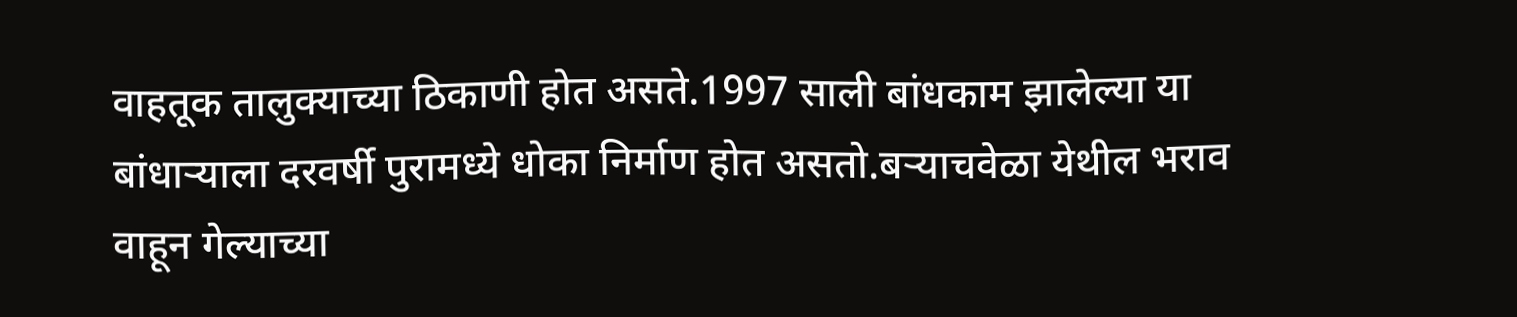वाहतूक तालुक्याच्या ठिकाणी होत असते.1997 साली बांधकाम झालेल्या या बांधाऱ्याला दरवर्षी पुरामध्ये धोका निर्माण होत असतो.बऱ्याचवेळा येथील भराव वाहून गेल्याच्या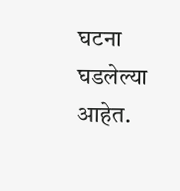घटना घडलेल्या आहेत.